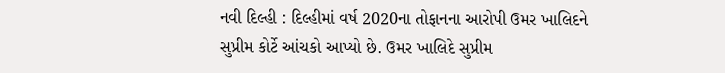નવી દિલ્હી : દિલ્હીમાં વર્ષ 2020ના તોફાનના આરોપી ઉમર ખાલિદને સુપ્રીમ કોર્ટે આંચકો આપ્યો છે. ઉમર ખાલિદે સુપ્રીમ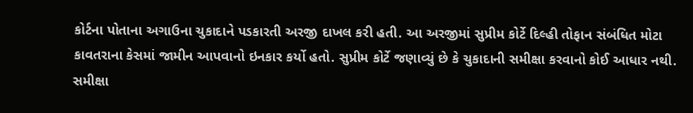કોર્ટના પોતાના અગાઉના ચુકાદાને પડકારતી અરજી દાખલ કરી હતી. આ અરજીમાં સુપ્રીમ કોર્ટે દિલ્હી તોફાન સંબંધિત મોટા કાવતરાના કેસમાં જામીન આપવાનો ઇનકાર કર્યો હતો. સુપ્રીમ કોર્ટે જણાવ્યું છે કે ચુકાદાની સમીક્ષા કરવાનો કોઈ આધાર નથી.
સમીક્ષા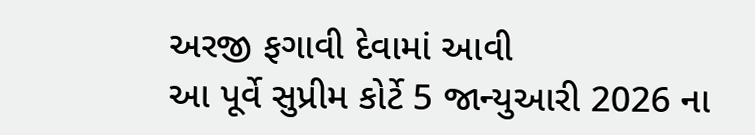અરજી ફગાવી દેવામાં આવી
આ પૂર્વે સુપ્રીમ કોર્ટે 5 જાન્યુઆરી 2026 ના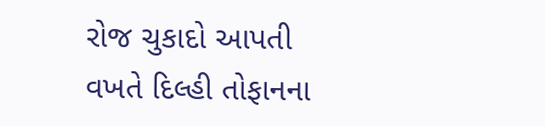રોજ ચુકાદો આપતી વખતે દિલ્હી તોફાનના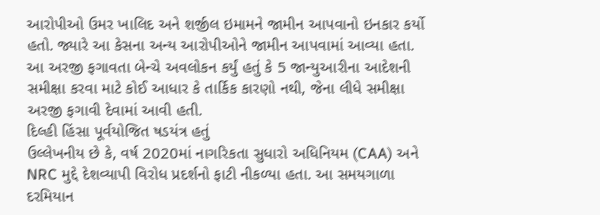આરોપીઓ ઉમર ખાલિદ અને શર્જીલ ઇમામને જામીન આપવાનો ઇનકાર કર્યો હતો. જ્યારે આ કેસના અન્ય આરોપીઓને જામીન આપવામાં આવ્યા હતા. આ અરજી ફગાવતા બેન્ચે અવલોકન કર્યું હતું કે 5 જાન્યુઆરીના આદેશની સમીક્ષા કરવા માટે કોઈ આધાર કે તાર્કિક કારણો નથી, જેના લીધે સમીક્ષા અરજી ફગાવી દેવામાં આવી હતી.
દિલ્હી હિંસા પૂર્વયોજિત ષડયંત્ર હતું
ઉલ્લેખનીય છે કે, વર્ષ 2020માં નાગરિકતા સુધારો અધિનિયમ (CAA) અને NRC મુદ્દે દેશવ્યાપી વિરોધ પ્રદર્શનો ફાટી નીકળ્યા હતા. આ સમયગાળા દરમિયાન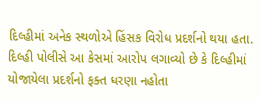દિલ્હીમાં અનેક સ્થળોએ હિંસક વિરોધ પ્રદર્શનો થયા હતા. દિલ્હી પોલીસે આ કેસમાં આરોપ લગાવ્યો છે કે દિલ્હીમાં યોજાયેલા પ્રદર્શનો ફક્ત ધરણા નહોતા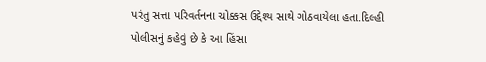પરંતુ સત્તા પરિવર્તનના ચોક્કસ ઉદ્દેશ્ય સાથે ગોઠવાયેલા હતા.દિલ્હી પોલીસનું કહેવું છે કે આ હિંસા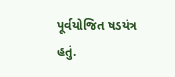પૂર્વયોજિત ષડયંત્ર હતું.